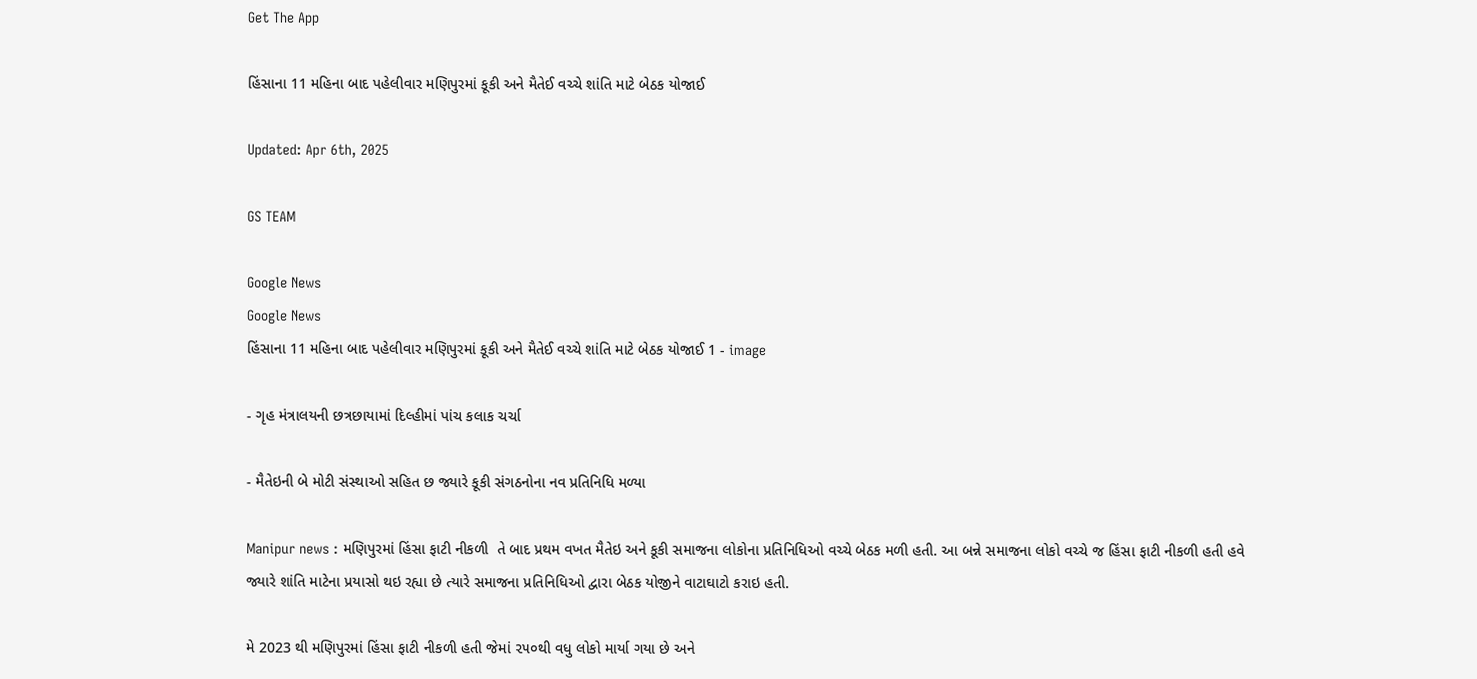Get The App

હિંસાના 11 મહિના બાદ પહેલીવાર મણિપુરમાં કૂકી અને મૈતેઈ વચ્ચે શાંતિ માટે બેઠક યોજાઈ

Updated: Apr 6th, 2025

GS TEAM

Google News
Google News
હિંસાના 11 મહિના બાદ પહેલીવાર મણિપુરમાં કૂકી અને મૈતેઈ વચ્ચે શાંતિ માટે બેઠક યોજાઈ 1 - image

- ગૃહ મંત્રાલયની છત્રછાયામાં દિલ્હીમાં પાંચ કલાક ચર્ચા

- મૈતેઇની બે મોટી સંસ્થાઓ સહિત છ જ્યારે કૂકી સંગઠનોના નવ પ્રતિનિધિ મળ્યા

Manipur news : મણિપુરમાં હિંસા ફાટી નીકળી  તે બાદ પ્રથમ વખત મૈતેઇ અને કૂકી સમાજના લોકોના પ્રતિનિધિઓ વચ્ચે બેઠક મળી હતી. આ બન્ને સમાજના લોકો વચ્ચે જ હિંસા ફાટી નીકળી હતી હવે જ્યારે શાંતિ માટેના પ્રયાસો થઇ રહ્યા છે ત્યારે સમાજના પ્રતિનિધિઓ દ્વારા બેઠક યોજીને વાટાઘાટો કરાઇ હતી.

મે 2023 થી મણિપુરમાં હિંસા ફાટી નીકળી હતી જેમાં ૨૫૦થી વધુ લોકો માર્યા ગયા છે અને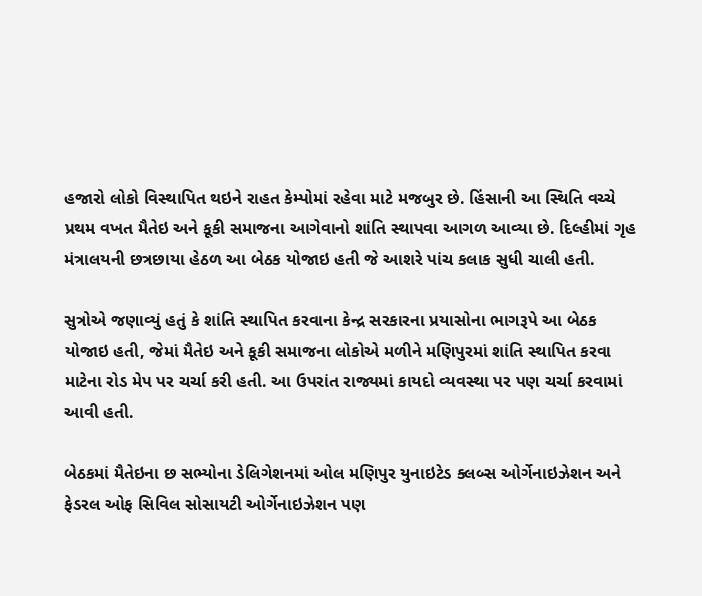હજારો લોકો વિસ્થાપિત થઇને રાહત કેમ્પોમાં રહેવા માટે મજબુર છે. હિંસાની આ સ્થિતિ વચ્ચે પ્રથમ વખત મૈતેઇ અને કૂકી સમાજના આગેવાનો શાંતિ સ્થાપવા આગળ આવ્યા છે. દિલ્હીમાં ગૃહ મંત્રાલયની છત્રછાયા હેઠળ આ બેઠક યોજાઇ હતી જે આશરે પાંચ કલાક સુધી ચાલી હતી.

સુત્રોએ જણાવ્યું હતું કે શાંતિ સ્થાપિત કરવાના કેન્દ્ર સરકારના પ્રયાસોના ભાગરૂપે આ બેઠક યોજાઇ હતી, જેમાં મૈતેઇ અને કૂકી સમાજના લોકોએ મળીને મણિપુરમાં શાંતિ સ્થાપિત કરવા માટેના રોડ મેપ પર ચર્ચા કરી હતી. આ ઉપરાંત રાજ્યમાં કાયદો વ્યવસ્થા પર પણ ચર્ચા કરવામાં આવી હતી.

બેઠકમાં મૈતેઇના છ સભ્યોના ડેલિગેશનમાં ઓલ મણિપુર યુનાઇટેડ ક્લબ્સ ઓર્ગેનાઇઝેશન અને ફેડરલ ઓફ સિવિલ સોસાયટી ઓર્ગેનાઇઝેશન પણ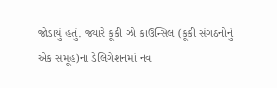જોડાયું હતું. જ્યારે કૂકી ઝો કાઉન્સિલ (કૂકી સંગઠનોનું એક સમૂહ)ના ડેલિગેશનમાં નવ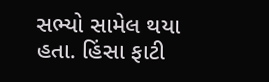સભ્યો સામેલ થયા હતા. હિંસા ફાટી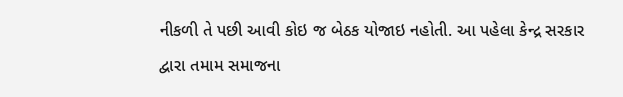નીકળી તે પછી આવી કોઇ જ બેઠક યોજાઇ નહોતી. આ પહેલા કેન્દ્ર સરકાર દ્વારા તમામ સમાજના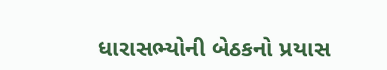ધારાસભ્યોની બેઠકનો પ્રયાસ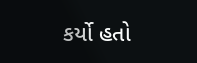કર્યો હતો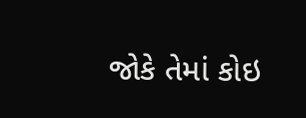જોકે તેમાં કોઇ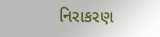નિરાકરણ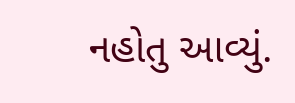નહોતુ આવ્યું.